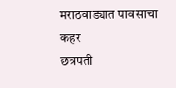मराठवाड्यात पावसाचा कहर
छत्रपती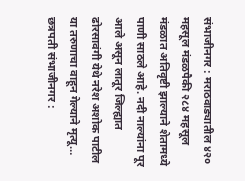संभाजीनगर : मराठवाड्यातील ४२० महसूल मंडळपैकी २८४ महसूल मंडळात अतिवृष्टी झाल्याने शेतामध्ये पाणी साठले आहे. नदी नाल्यांना पूर आले असून लातूर जिल्ह्यात ढोरसावंगी येथे नरेश अशोक पाटील या तरुणाचा वाहून गेल्याने मृत्यू…
छत्रपती संभाजीनगर :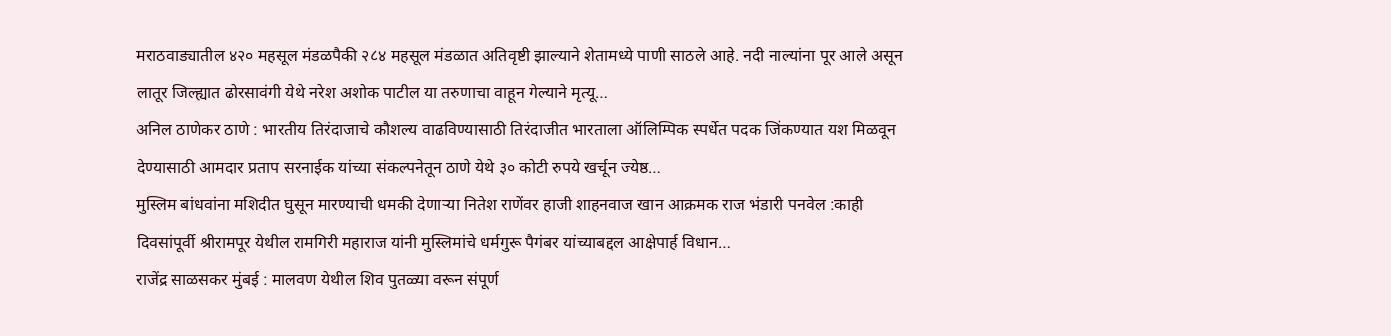मराठवाड्यातील ४२० महसूल मंडळपैकी २८४ महसूल मंडळात अतिवृष्टी झाल्याने शेतामध्ये पाणी साठले आहे. नदी नाल्यांना पूर आले असून लातूर जिल्ह्यात ढोरसावंगी येथे नरेश अशोक पाटील या तरुणाचा वाहून गेल्याने मृत्यू…
अनिल ठाणेकर ठाणे : भारतीय तिरंदाजाचे कौशल्य वाढविण्यासाठी तिरंदाजीत भारताला ऑलिम्पिक स्पर्धेत पदक जिंकण्यात यश मिळवून देण्यासाठी आमदार प्रताप सरनाईक यांच्या संकल्पनेतून ठाणे येथे ३० कोटी रुपये खर्चून ज्येष्ठ…
मुस्लिम बांधवांना मशिदीत घुसून मारण्याची धमकी देणाऱ्या नितेश राणेंवर हाजी शाहनवाज खान आक्रमक राज भंडारी पनवेल :काही दिवसांपूर्वी श्रीरामपूर येथील रामगिरी महाराज यांनी मुस्लिमांचे धर्मगुरू पैगंबर यांच्याबद्दल आक्षेपार्ह विधान…
राजेंद्र साळसकर मुंबई : मालवण येथील शिव पुतळ्या वरून संपूर्ण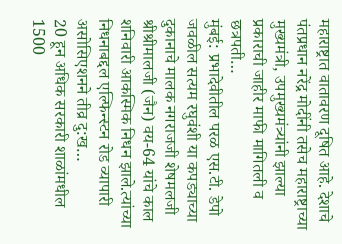महाराष्ट्रात वातावरण दूषित आहे. देशाचे पंतप्रधान नरेंद्र मोदींनी तसेच महाराष्ट्राच्या मुख्यमंत्री, उपमुख्यमंत्र्यांनी झाल्या प्रकाराची जाहीर माफी मागितली व छत्रपती…
मुंबई: प्रभादेवीतील परळ एस.टी. डेपो जवळील सत्यम रघुवंशी या कपड्याच्या दुकानाचे मालक नगराजजी शेषमलजी श्रीश्रीमालजी (जैन) वय-64 यांचे काल शनिवारी आकस्मिक निधन झाले.त्यांच्या निधनाबद्दल एल्फिन्स्टन रोड व्यापारी असोसिएशनने तीव्र दु:ख…
20 हून अधिक सरकारी शाळांमधील 1500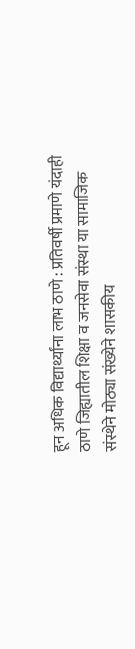हून अधिक विद्यार्थ्यांना लाभ ठाणे : प्रतिवर्षी प्रमाणे यंदाही ठाणे जिह्यातील शिक्षा व जनसेवा संस्था या सामाजिक संस्थेने मोठ्या संख्येने शासकीय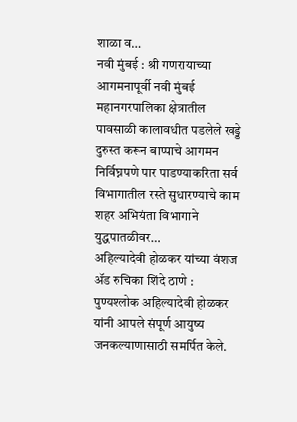शाळा व…
नवी मुंबई : श्री गणरायाच्या आगमनापूर्वी नवी मुंबई महानगरपालिका क्षेत्रातील पावसाळी कालावधीत पडलेले खड्डे दुरुस्त करून बाप्पाचे आगमन निर्विघ्नपणे पार पाडण्याकरिता सर्व विभागातील रस्ते सुधारण्याचे काम शहर अभियंता विभागाने युद्धपातळीवर…
अहिल्यादेवी होळकर यांच्या वंशज ॲड रुचिका शिंदे ठाणे : पुण्यश्लोक अहिल्यादेवी होळकर यांनी आपले संपूर्ण आयुष्य जनकल्याणासाठी समर्पित केले.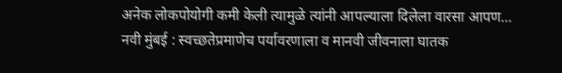अनेक लोकपोयोगी कमी केली त्यामुळे त्यांनी आपल्याला दिलेला वारसा आपण…
नवी मुंबई : स्वच्छतेप्रमाणेच पर्यावरणाला व मानवी जीवनाला घातक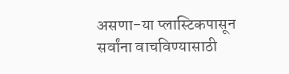असणा-या प्लास्टिकपासून सर्वांना वाचविण्यासाठी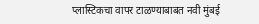प्लास्टिकचा वापर टाळण्याबाबत नवी मुंबई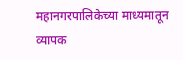महानगरपालिकेच्या माध्यमातून व्यापक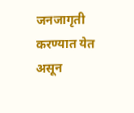जनजागृती करण्यात येत असून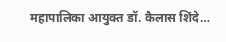महापालिका आयुक्त डॉ. कैलास शिंदे…